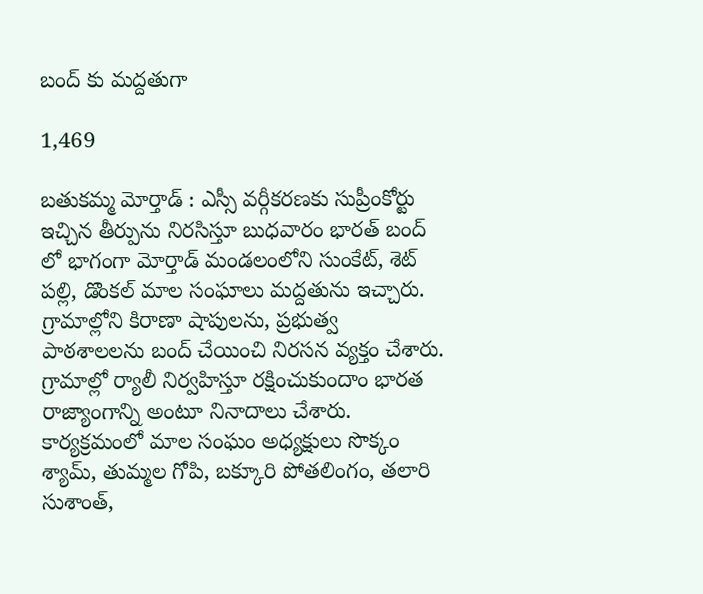బంద్ కు మద్దతుగా

1,469

బతుకమ్మ మోర్తాడ్ : ఎస్సీ వర్గీకరణకు సుప్రీంకోర్టు ఇచ్చిన తీర్పును నిరసిస్తూ బుధవారం భారత్ బంద్ లో భాగంగా మోర్తాడ్ మండలంలోని సుంకేట్, శెట్ పల్లి, డొంకల్ మాల సంఘాలు మద్దతును ఇచ్చారు. గ్రామాల్లోని కిరాణా షాపులను, ప్రభుత్వ పాఠశాలలను బంద్ చేయించి నిరసన వ్యక్తం చేశారు. గ్రామాల్లో ర్యాలీ నిర్వహిస్తూ రక్షించుకుందాం భారత రాజ్యాంగాన్ని అంటూ నినాదాలు చేశారు. కార్యక్రమంలో మాల సంఘం అధ్యక్షులు సొక్కం శ్యామ్, తుమ్మల గోపి, బక్కూరి పోతలింగం, తలారి సుశాంత్,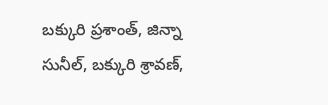బక్కురి ప్రశాంత్, జిన్నా సునీల్, బక్కురి శ్రావణ్,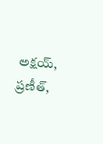అక్షయ్, ప్రణీత్,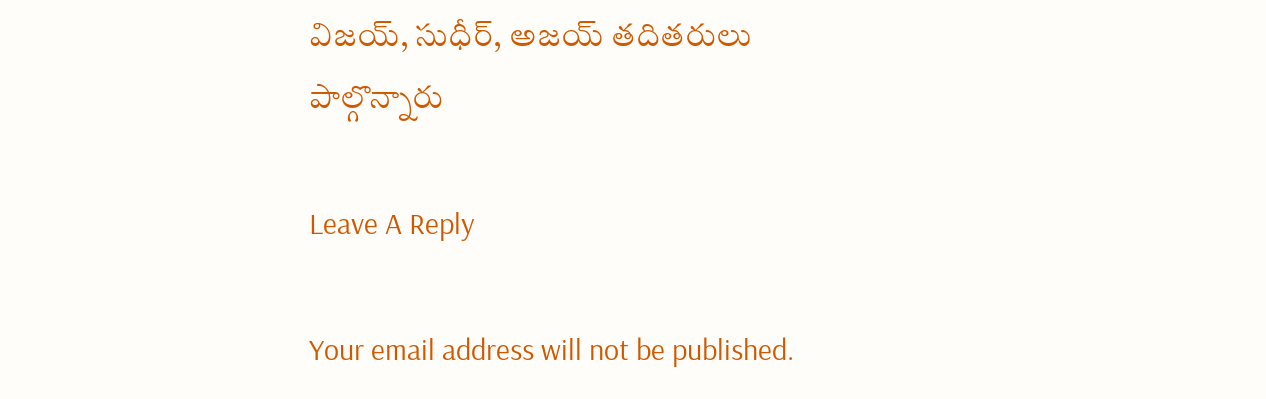విజయ్, సుధీర్, అజయ్ తదితరులు పాల్గొన్నారు

Leave A Reply

Your email address will not be published.